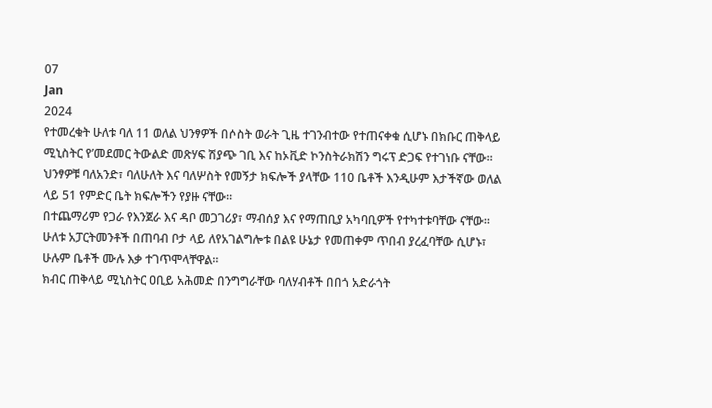07
Jan
2024
የተመረቁት ሁለቱ ባለ 11 ወለል ህንፃዎች በሶስት ወራት ጊዜ ተገንብተው የተጠናቀቁ ሲሆኑ በክቡር ጠቅላይ ሚኒስትር የ’መደመር ትውልድ መጽሃፍ ሽያጭ ገቢ እና ከኦቪድ ኮንስትራክሽን ግሩፕ ድጋፍ የተገነቡ ናቸው። ህንፃዎቹ ባለአንድ፣ ባለሁለት እና ባለሦስት የመኝታ ክፍሎች ያላቸው 110 ቤቶች እንዲሁም እታችኛው ወለል ላይ 51 የምድር ቤት ክፍሎችን የያዙ ናቸው።
በተጨማሪም የጋራ የእንጀራ እና ዳቦ መጋገሪያ፣ ማብሰያ እና የማጠቢያ አካባቢዎች የተካተቱባቸው ናቸው። ሁለቱ አፓርትመንቶች በጠባብ ቦታ ላይ ለየአገልግሎቱ በልዩ ሁኔታ የመጠቀም ጥበብ ያረፈባቸው ሲሆኑ፣ ሁሉም ቤቶች ሙሉ እቃ ተገጥሞላቸዋል።
ክብር ጠቅላይ ሚኒስትር ዐቢይ አሕመድ በንግግራቸው ባለሃብቶች በበጎ አድራጎት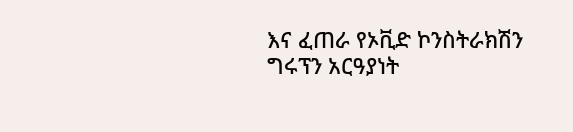እና ፈጠራ የኦቪድ ኮንስትራክሽን ግሩፕን አርዓያነት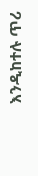እንዲከተሉ ጥሪ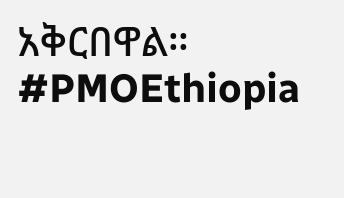አቅርበዋል።
#PMOEthiopia